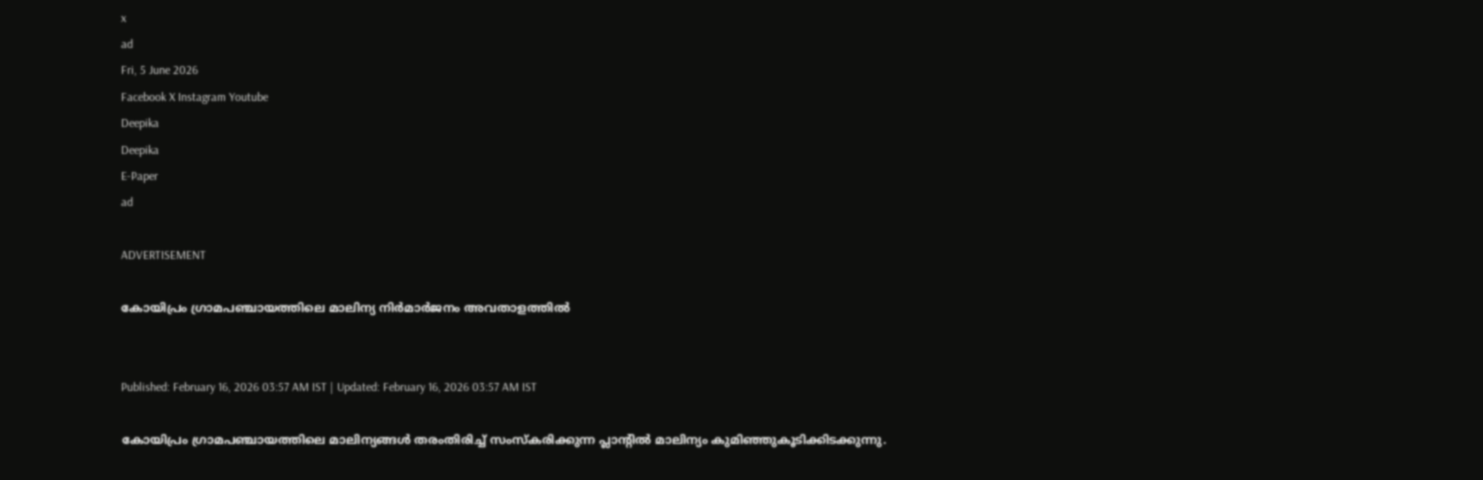x
ad
Fri, 5 June 2026
Facebook X Instagram Youtube
Deepika
Deepika
E-Paper
ad

ADVERTISEMENT

കോയിപ്രം ഗ്രാമപഞ്ചായത്തിലെ മാലിന്യ നിര്‍മാര്‍ജനം അവതാളത്തില്‍


Published: February 16, 2026 03:57 AM IST | Updated: February 16, 2026 03:57 AM IST

കോയിപ്രം ഗ്രാമപഞ്ചായത്തിലെ മാലിന്യങ്ങൾ തരംതിരിച്ച് സംസ്‌കരിക്കുന്ന പ്ലാന്‍റില്‍ മാലിന്യം കുമിഞ്ഞുകൂടിക്കിടക്കുന്നു.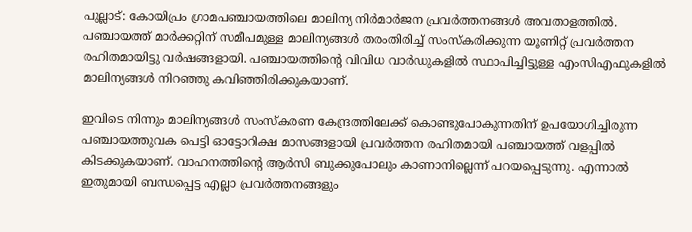പുല്ലാട്: കോയിപ്രം ഗ്രാമപഞ്ചായത്തിലെ മാലിന്യ നിര്‍മാര്‍ജന പ്രവര്‍ത്തനങ്ങള്‍ അവതാളത്തിൽ. പഞ്ചായത്ത് മാര്‍ക്കറ്റിന് സമീപമുള്ള മാലിന്യങ്ങള്‍ തരംതിരിച്ച് സംസ്‌കരിക്കുന്ന യൂണിറ്റ് പ്രവര്‍ത്തന രഹിതമായിട്ടു വര്‍ഷങ്ങളായി. പഞ്ചായത്തിന്‍റെ വിവിധ വാര്‍ഡുകളില്‍ സ്ഥാപിച്ചിട്ടുള്ള എംസിഎഫുകളില്‍ മാലിന്യങ്ങള്‍ നിറഞ്ഞു കവിഞ്ഞിരിക്കുകയാണ്.

ഇവിടെ നിന്നും മാലിന്യങ്ങള്‍ സംസ്‌കരണ കേന്ദ്രത്തിലേക്ക് കൊണ്ടുപോകുന്നതിന് ഉപയോഗിച്ചിരുന്ന പഞ്ചായത്തുവക പെട്ടി ഓട്ടോറിക്ഷ മാസങ്ങളായി പ്രവര്‍ത്തന രഹിതമായി പഞ്ചായത്ത് വളപ്പില്‍ കിടക്കുകയാണ്. വാഹനത്തിന്‍റെ‌ ആർസി ബുക്കുപോലും കാണാനില്ലെന്ന് പറയപ്പെടുന്നു. എന്നാല്‍ ഇതുമായി ബന്ധപ്പെട്ട എല്ലാ പ്രവര്‍ത്തനങ്ങളും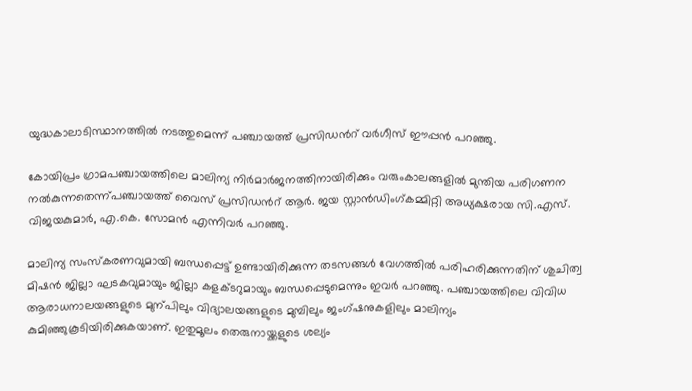യുദ്ധകാലാടിസ്ഥാനത്തില്‍ നടത്തുമെന്ന് പഞ്ചായത്ത് പ്രസിഡന്‍റ് വര്‍ഗീസ് ഈപ്പന്‍ പറഞ്ഞു.

കോയിപ്രം ഗ്രാമപഞ്ചായത്തിലെ മാലിന്യ നിര്‍മാര്‍ജനത്തിനായിരിക്കും വരുംകാലങ്ങളില്‍ മുന്തിയ പരിഗണന നല്‍കുന്നതെന്ന്പഞ്ചായത്ത് വൈസ് പ്രസിഡന്‍റ് ആര്‍. ജയ സ്റ്റാന്‍ഡിംഗ്കമ്മിറ്റി അധ്യക്ഷരായ സി.എസ്. വിജയകുമാര്‍, എ.കെ. സോമന്‍ എന്നിവര്‍ പറഞ്ഞു.

മാലിന്യ സംസ്‌കരണവുമായി ബന്ധപ്പെട്ട് ഉണ്ടായിരിക്കുന്ന തടസങ്ങള്‍ വേഗത്തില്‍ പരിഹരിക്കുന്നതിന് ശുചിത്വ മിഷന്‍ ജില്ലാ ഘടകവുമായും ജില്ലാ കളക്ടറുമായും ബന്ധപ്പെടുമെന്നും ഇവര്‍ പറഞ്ഞു. പഞ്ചായത്തിലെ വിവിധ ആരാധനാലയങ്ങളുടെ മുന്പിലും വിദ്യാലയങ്ങളുടെ മുമ്പിലും ജംഗ്ഷനുകളിലും മാലിന്യം കുമിഞ്ഞുകൂടിയിരിക്കുകയാണ്. ഇതുമൂലം തെരുനായ്ക്കളുടെ ശല്യം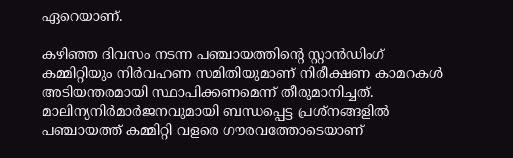ഏറെയാണ്.

കഴിഞ്ഞ ദിവസം നടന്ന പഞ്ചായത്തിന്‍റെ സ്റ്റാന്‍ഡിംഗ് കമ്മിറ്റിയും നിര്‍വഹണ സമിതിയുമാണ് നിരീക്ഷണ കാമറകള്‍ അടിയന്തരമായി സ്ഥാപിക്കണമെന്ന് തീരുമാനിച്ചത്. മാലിന്യനിര്‍മാര്‍ജനവുമായി ബന്ധപ്പെട്ട പ്രശ്നങ്ങളില്‍ പഞ്ചായത്ത് കമ്മിറ്റി വളരെ ഗൗരവത്തോടെയാണ്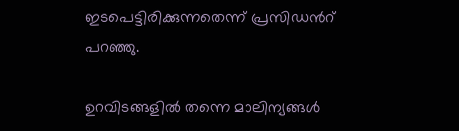ഇടപെട്ടിരിക്കുന്നതെന്ന് പ്രസിഡന്‍റ് പറഞ്ഞു.

ഉറവിടങ്ങളില്‍ തന്നെ മാലിന്യങ്ങള്‍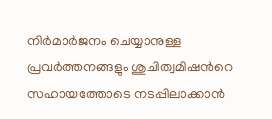നിര്‍മാര്‍ജനം ചെയ്യാനുള്ള പ്രവര്‍ത്തനങ്ങളും ശുചിത്വമിഷന്‍റെ സഹായത്തോടെ നടപ്പിലാക്കാന്‍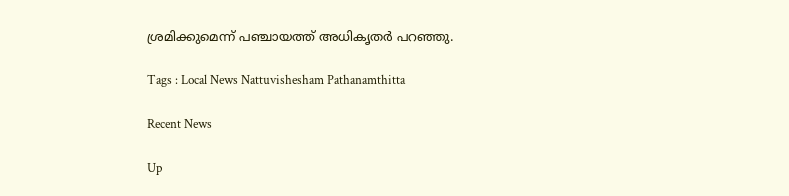ശ്രമിക്കുമെന്ന് പഞ്ചായത്ത് അധികൃതര്‍ പറഞ്ഞു.

Tags : Local News Nattuvishesham Pathanamthitta

Recent News

Up